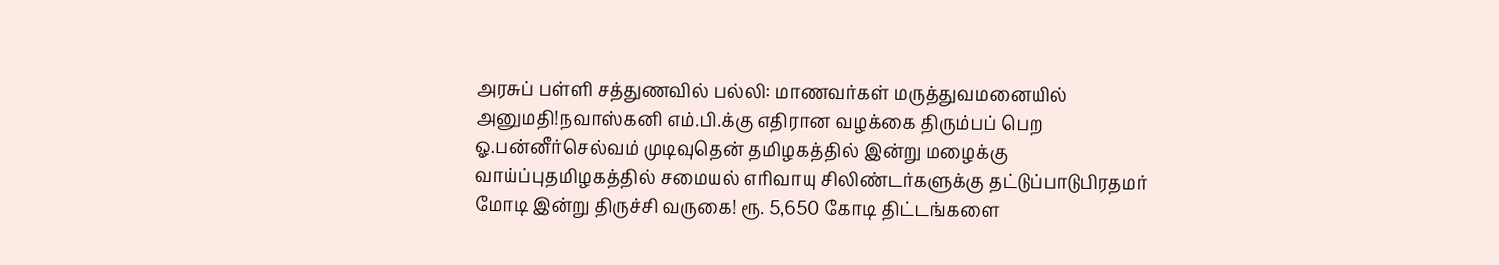அரசுப் பள்ளி சத்துணவில் பல்லி: மாணவர்கள் மருத்துவமனையில் அனுமதி!நவாஸ்கனி எம்.பி.க்கு எதிரான வழக்கை திரும்பப் பெற ஓ.பன்னீர்செல்வம் முடிவுதென் தமிழகத்தில் இன்று மழைக்கு வாய்ப்புதமிழகத்தில் சமையல் எரிவாயு சிலிண்டர்களுக்கு தட்டுப்பாடுபிரதமர் மோடி இன்று திருச்சி வருகை! ரூ. 5,650 கோடி திட்டங்களை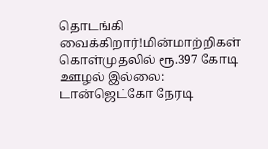தொடங்கி வைக்கிறார்!மின்மாற்றிகள் கொள்முதலில் ரூ.397 கோடி ஊழல் இல்லை: டான்ஜெட்கோ நேரடி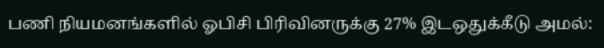பணி நியமனங்களில் ஓபிசி பிரிவினருக்கு 27% இடஒதுக்கீடு அமல்: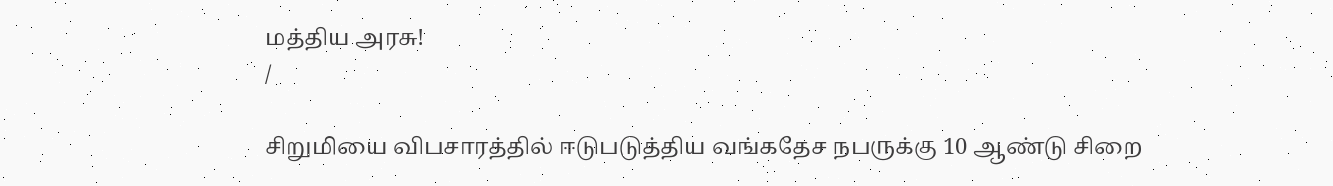மத்திய அரசு!
/

சிறுமியை விபசாரத்தில் ஈடுபடுத்திய வங்கதேச நபருக்கு 10 ஆண்டு சிறை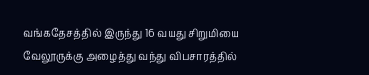வங்கதேசத்தில் இருந்து 16 வயது சிறுமியை வேலூருக்கு அழைத்து வந்து விபசாரத்தில்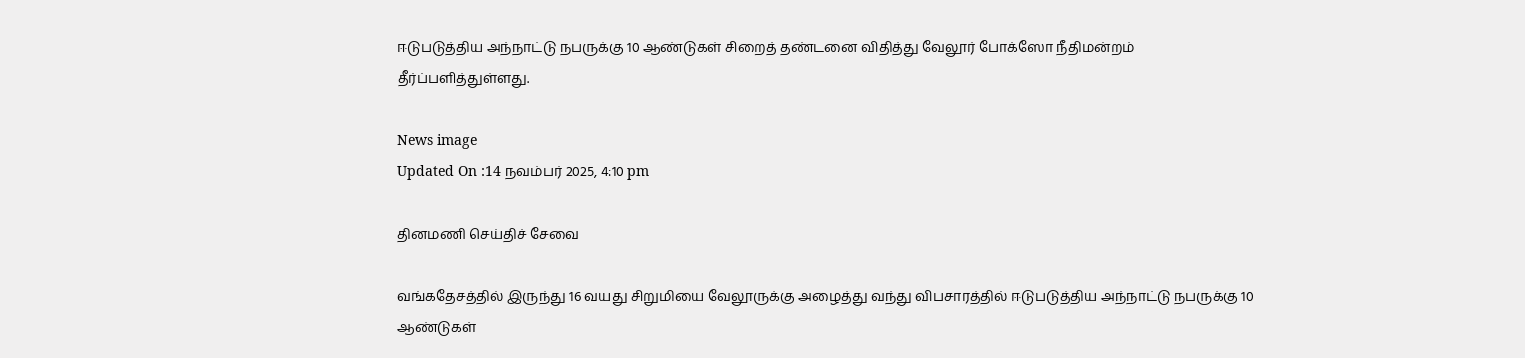ஈடுபடுத்திய அந்நாட்டு நபருக்கு 10 ஆண்டுகள் சிறைத் தண்டனை விதித்து வேலூர் போக்ஸோ நீதிமன்றம் தீர்ப்பளித்துள்ளது.

News image
Updated On :14 நவம்பர் 2025, 4:10 pm

தினமணி செய்திச் சேவை

வங்கதேசத்தில் இருந்து 16 வயது சிறுமியை வேலூருக்கு அழைத்து வந்து விபசாரத்தில் ஈடுபடுத்திய அந்நாட்டு நபருக்கு 10 ஆண்டுகள்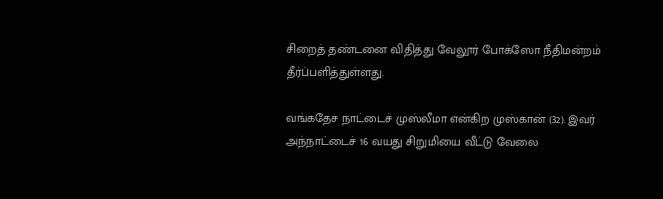சிறைத் தண்டனை விதித்து வேலூர் போக்ஸோ நீதிமன்றம் தீர்ப்பளித்துள்ளது.

வங்கதேச நாட்டைச் முஸ்லீமா என்கிற முஸ்கான் (32). இவர் அந்நாட்டைச் 16 வயது சிறுமியை வீட்டு வேலை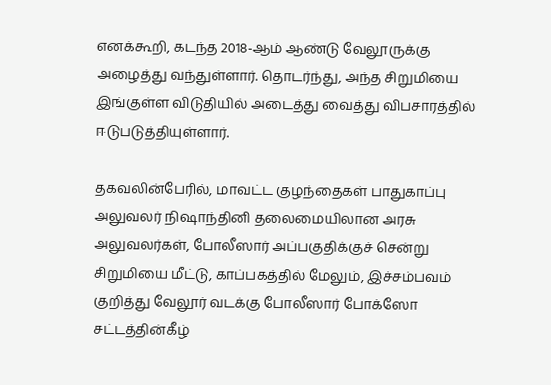எனக்கூறி, கடந்த 2018-ஆம் ஆண்டு வேலூருக்கு அழைத்து வந்துள்ளார். தொடர்ந்து, அந்த சிறுமியை இங்குள்ள விடுதியில் அடைத்து வைத்து விபசாரத்தில் ஈடுபடுத்தியுள்ளார்.

தகவலின்பேரில், மாவட்ட குழந்தைகள் பாதுகாப்பு அலுவலர் நிஷாந்தினி தலைமையிலான அரசு அலுவலர்கள், போலீஸார் அப்பகுதிக்குச் சென்று சிறுமியை மீட்டு, காப்பகத்தில் மேலும், இச்சம்பவம் குறித்து வேலூர் வடக்கு போலீஸார் போக்ஸோ சட்டத்தின்கீழ்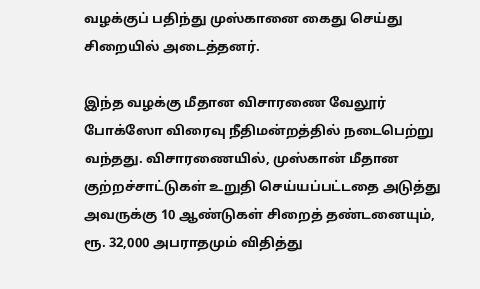வழக்குப் பதிந்து முஸ்கானை கைது செய்து சிறையில் அடைத்தனர்.

இந்த வழக்கு மீதான விசாரணை வேலூர் போக்ஸோ விரைவு நீதிமன்றத்தில் நடைபெற்று வந்தது. விசாரணையில், முஸ்கான் மீதான குற்றச்சாட்டுகள் உறுதி செய்யப்பட்டதை அடுத்து அவருக்கு 10 ஆண்டுகள் சிறைத் தண்டனையும், ரூ. 32,000 அபராதமும் விதித்து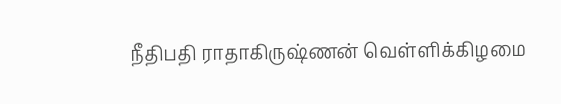நீதிபதி ராதாகிருஷ்ணன் வெள்ளிக்கிழமை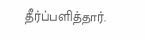தீர்ப்பளித்தார்.